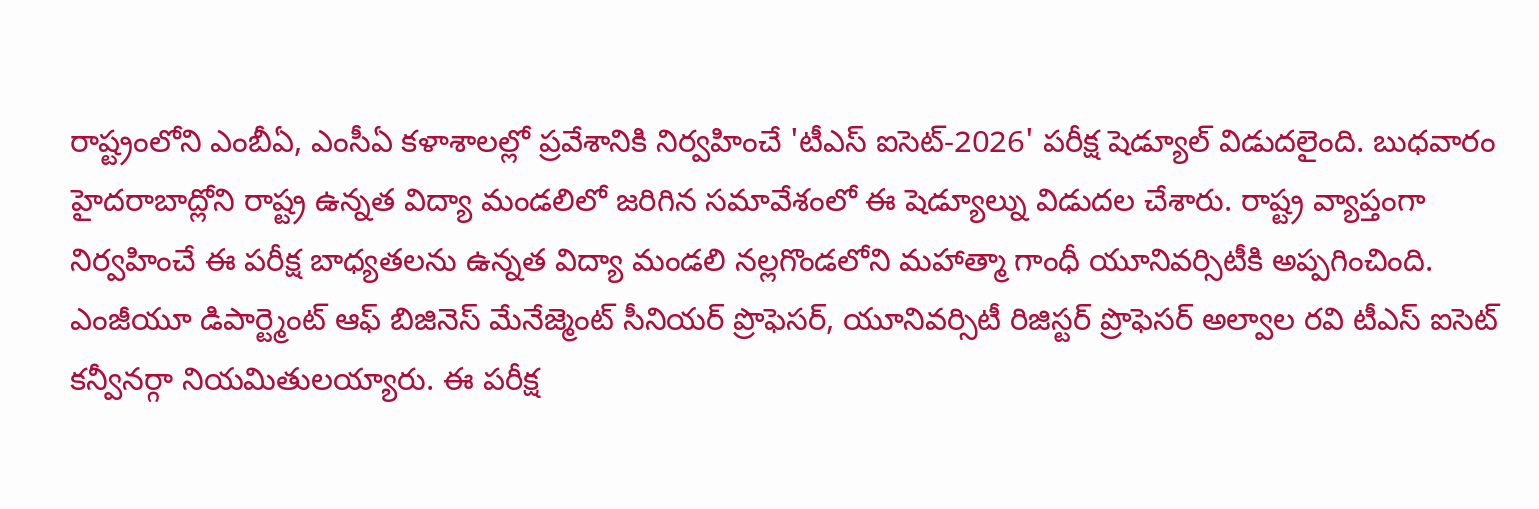రాష్ట్రంలోని ఎంబీఏ, ఎంసీఏ కళాశాలల్లో ప్రవేశానికి నిర్వహించే 'టీఎస్ ఐసెట్-2026' పరీక్ష షెడ్యూల్ విడుదలైంది. బుధవారం హైదరాబాద్లోని రాష్ట్ర ఉన్నత విద్యా మండలిలో జరిగిన సమావేశంలో ఈ షెడ్యూల్ను విడుదల చేశారు. రాష్ట్ర వ్యాప్తంగా నిర్వహించే ఈ పరీక్ష బాధ్యతలను ఉన్నత విద్యా మండలి నల్లగొండలోని మహాత్మా గాంధీ యూనివర్సిటీకి అప్పగించింది. ఎంజీయూ డిపార్ట్మెంట్ ఆఫ్ బిజినెస్ మేనేజ్మెంట్ సీనియర్ ప్రొఫెసర్, యూనివర్సిటీ రిజిస్టర్ ప్రొఫెసర్ అల్వాల రవి టీఎస్ ఐసెట్ కన్వీనర్గా నియమితులయ్యారు. ఈ పరీక్ష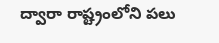ద్వారా రాష్ట్రంలోని పలు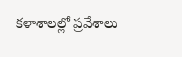కళాశాలల్లో ప్రవేశాలు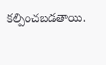కల్పించబడతాయి.